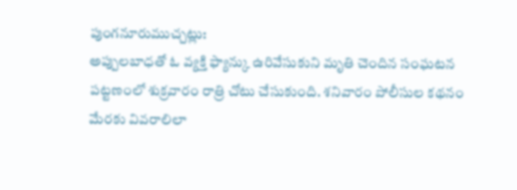పుంగనూరుముచ్చట్లు:
అప్పులబాధతో ఓ వ్యక్తి ఫ్యాన్కు ఉరివేసుకుని మృతి చెందిన సంఘటన పట్టణంలో శుక్రవారం రాత్రి చోటు చేసుకుంది. శనివారం పోలీసుల కథనం మేరకు వివరాలిలా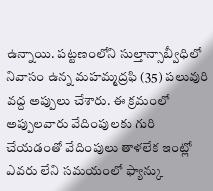ఉన్నాయి. పట్టణంలోని సుల్తాన్సాబ్వీధిలో నివాసం ఉన్న మహమ్మద్రఫి (35) పలువురి వద్ద అప్పులు చేశారు. ఈ క్రమంలో అప్పులవారు వేదింపులకు గురి చేయడంతో వేదింపులు తాళలేక ఇంట్లో ఎవరు లేని సమయంలో ఫ్యాన్కు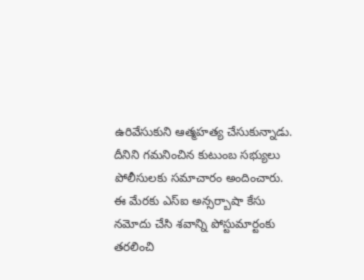ఉరివేసుకుని ఆత్మహత్య చేసుకున్నాడు. దీనిని గమనించిన కుటుంబ సభ్యులు పోలీసులకు సమాచారం అందించారు. ఈ మేరకు ఎస్ఐ అన్సర్బాషా కేసు నమోదు చేసి శవాన్ని పోస్టుమార్టంకు తరలించి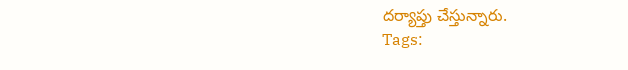దర్యాప్తు చేస్తున్నారు.
Tags: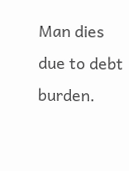Man dies due to debt burden.